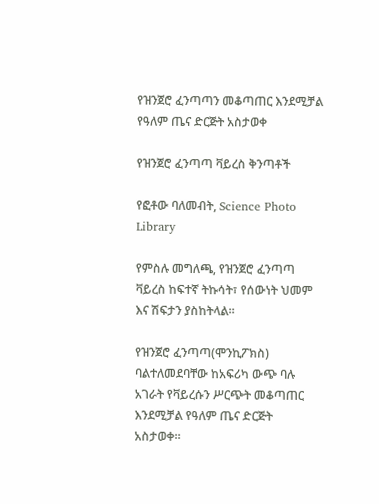የዝንጀሮ ፈንጣጣን መቆጣጠር እንደሚቻል የዓለም ጤና ድርጅት አስታወቀ

የዝንጀሮ ፈንጣጣ ቫይረስ ቅንጣቶች

የፎቶው ባለመብት, Science Photo Library

የምስሉ መግለጫ, የዝንጀሮ ፈንጣጣ ቫይረስ ከፍተኛ ትኩሳት፣ የሰውነት ህመም እና ሽፍታን ያስከትላል።

የዝንጀሮ ፈንጣጣ(ሞንኪፖክስ) ባልተለመደባቸው ከአፍሪካ ውጭ ባሉ አገራት የቫይረሱን ሥርጭት መቆጣጠር እንደሚቻል የዓለም ጤና ድርጅት አስታወቀ።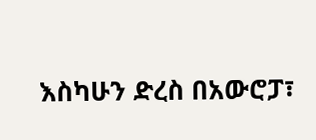እስካሁን ድረስ በአውሮፓ፣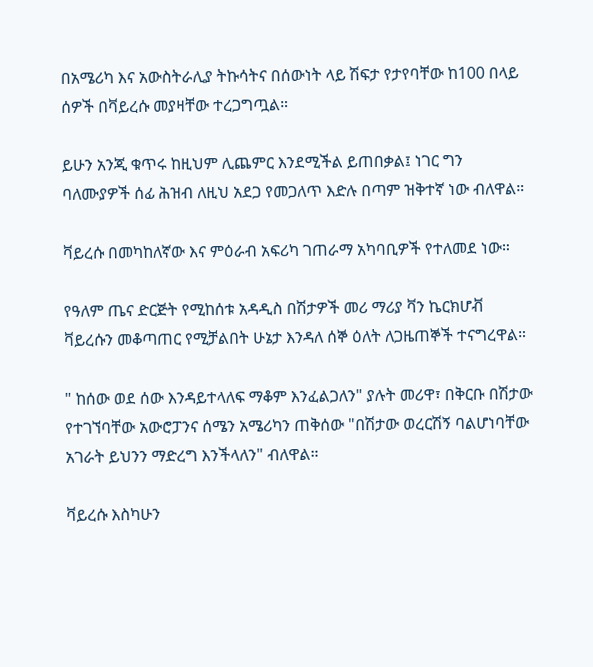በአሜሪካ እና አውስትራሊያ ትኩሳትና በሰውነት ላይ ሽፍታ የታየባቸው ከ100 በላይ ሰዎች በቫይረሱ መያዛቸው ተረጋግጧል።

ይሁን አንጂ ቁጥሩ ከዚህም ሊጨምር እንደሚችል ይጠበቃል፤ ነገር ግን ባለሙያዎች ሰፊ ሕዝብ ለዚህ አደጋ የመጋለጥ እድሉ በጣም ዝቅተኛ ነው ብለዋል።

ቫይረሱ በመካከለኛው እና ምዕራብ አፍሪካ ገጠራማ አካባቢዎች የተለመደ ነው።

የዓለም ጤና ድርጅት የሚከሰቱ አዳዲስ በሽታዎች መሪ ማሪያ ቫን ኬርክሆቭ ቫይረሱን መቆጣጠር የሚቻልበት ሁኔታ እንዳለ ሰኞ ዕለት ለጋዜጠኞች ተናግረዋል።

" ከሰው ወደ ሰው እንዳይተላለፍ ማቆም እንፈልጋለን" ያሉት መሪዋ፣ በቅርቡ በሽታው የተገኘባቸው አውሮፓንና ሰሜን አሜሪካን ጠቅሰው "በሽታው ወረርሽኝ ባልሆነባቸው አገራት ይህንን ማድረግ እንችላለን" ብለዋል።

ቫይረሱ እስካሁን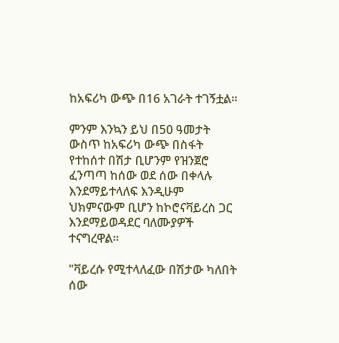ከአፍሪካ ውጭ በ16 አገራት ተገኝቷል።

ምንም እንኳን ይህ በ50 ዓመታት ውስጥ ከአፍሪካ ውጭ በስፋት የተከሰተ በሽታ ቢሆንም የዝንጀሮ ፈንጣጣ ከሰው ወደ ሰው በቀላሉ እንደማይተላለፍ እንዲሁም ህክምናውም ቢሆን ከኮሮናቫይረስ ጋር እንደማይወዳደር ባለሙያዎች ተናግረዋል።

"ቫይረሱ የሚተላለፈው በሽታው ካለበት ሰው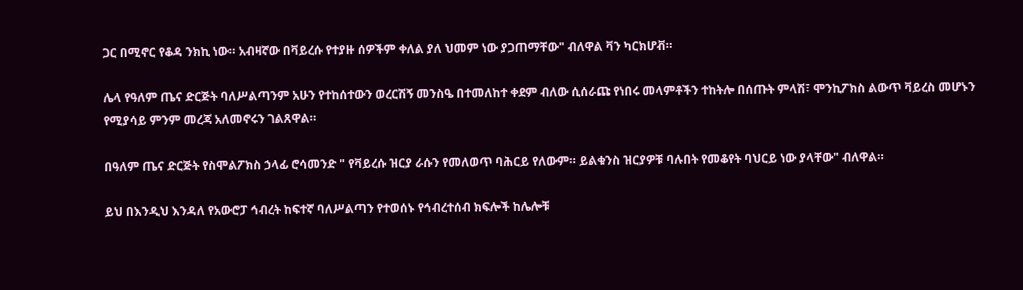ጋር በሚኖር የቆዳ ንክኪ ነው። አብዛኛው በቫይረሱ የተያዙ ሰዎችም ቀለል ያለ ህመም ነው ያጋጠማቸው" ብለዋል ቫን ካርክሆቭ።

ሌላ የዓለም ጤና ድርጅት ባለሥልጣንም አሁን የተከሰተውን ወረርሽኝ መንስዔ በተመለከተ ቀደም ብለው ሲሰራጩ የነበሩ መላምቶችን ተከትሎ በሰጡት ምላሽ፣ ሞንኪፖክስ ልውጥ ቫይረስ መሆኑን የሚያሳይ ምንም መረጃ አለመኖሩን ገልጸዋል።

በዓለም ጤና ድርጅት የስሞልፖክስ ኃላፊ ሮሳመንድ " የቫይረሱ ዝርያ ራሱን የመለወጥ ባሕርይ የለውም። ይልቁንስ ዝርያዎቹ ባሉበት የመቆየት ባህርይ ነው ያላቸው" ብለዋል።

ይህ በእንዲህ እንዳለ የአውሮፓ ኅብረት ከፍተኛ ባለሥልጣን የተወሰኑ የኅብረተሰብ ክፍሎች ከሌሎቹ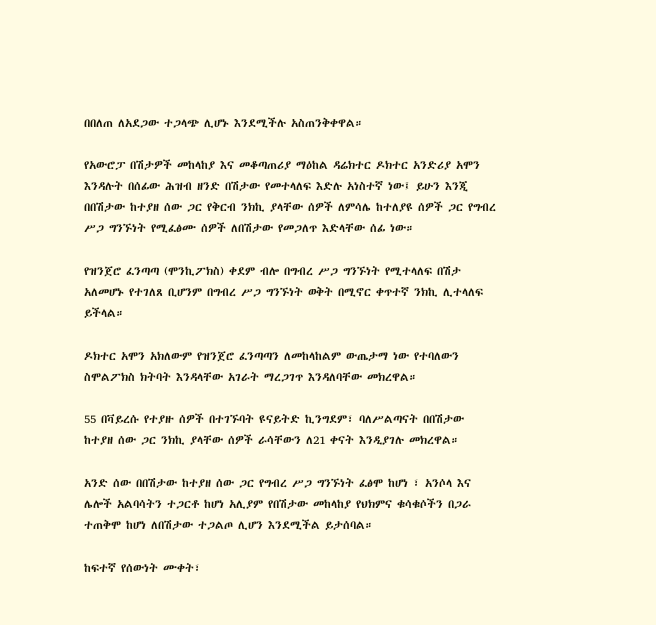በበለጠ ለአደጋው ተጋላጭ ሊሆኑ እንደሚችሉ አስጠንቅቀዋል።

የአውሮፓ በሽታዎች መከላከያ እና መቆጣጠሪያ ማዕከል ዳሬክተር ዶክተር አንድሪያ አሞን እንዳሉት በሰፊው ሕዝብ ዘንድ በሽታው የመተላለፍ እድሉ አነስተኛ ነው፤ ይሁን እንጂ በበሽታው ከተያዘ ሰው ጋር የቅርብ ንክኪ ያላቸው ሰዎች ለምሳሌ ከተለያዩ ሰዎች ጋር የግብረ ሥጋ ግንኙነት የሚፈፅሙ ሰዎች ለበሽታው የመጋለጥ እድላቸው ሰፊ ነው።

የዝንጀሮ ፈንጣጣ (ሞንኪፖክስ) ቀደም ብሎ በግብረ ሥጋ ግንኙነት የሚተላለፍ በሽታ አለመሆኑ የተገለጸ ቢሆንም በግብረ ሥጋ ግንኙነት ወቅት በሚኖር ቀጥተኛ ንክኪ ሊተላለፍ ይችላል።

ዶክተር አሞን አክለውም የዝንጀሮ ፈንጣጣን ለመከላከልም ውጤታማ ነው የተባለውን ስሞልፖክስ ክትባት እንዳላቸው አገራት ማረጋገጥ እንዳለባቸው መክረዋል።

55 በቫይረሱ የተያዙ ሰዎች በተገኙባት ዩናይትድ ኪንግደም፣ ባለሥልጣናት በበሽታው ከተያዘ ሰው ጋር ንክኪ ያላቸው ሰዎች ራሳቸውን ለ21 ቀናት እንዲያገሉ መክረዋል።

አንድ ሰው በበሽታው ከተያዘ ሰው ጋር የግብረ ሥጋ ግንኙነት ፈፅሞ ከሆነ ፣ አንሶላ እና ሌሎች አልባሳትን ተጋርቶ ከሆነ አሊያም የበሽታው መከላከያ የህክምና ቁሳቁሶችን በጋራ ተጠቅሞ ከሆነ ለበሽታው ተጋልጦ ሊሆን እንደሚችል ይታሰባል።

ከፍተኛ የሰውነት ሙቀት፣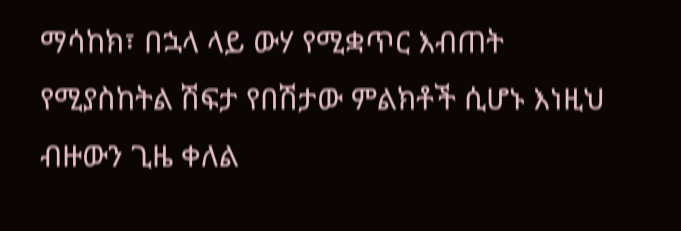ማሳከክ፣ በኋላ ላይ ውሃ የሚቋጥር እብጠት የሚያስከትል ሽፍታ የበሽታው ምልክቶች ሲሆኑ እነዚህ ብዙውን ጊዜ ቀለል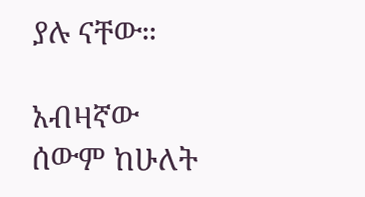ያሉ ናቸው።

አብዛኛው ሰውም ከሁለት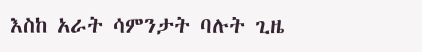እስከ አራት ሳምንታት ባሉት ጊዜ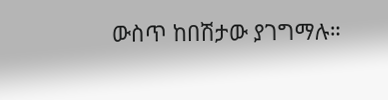ውስጥ ከበሽታው ያገግማሉ።